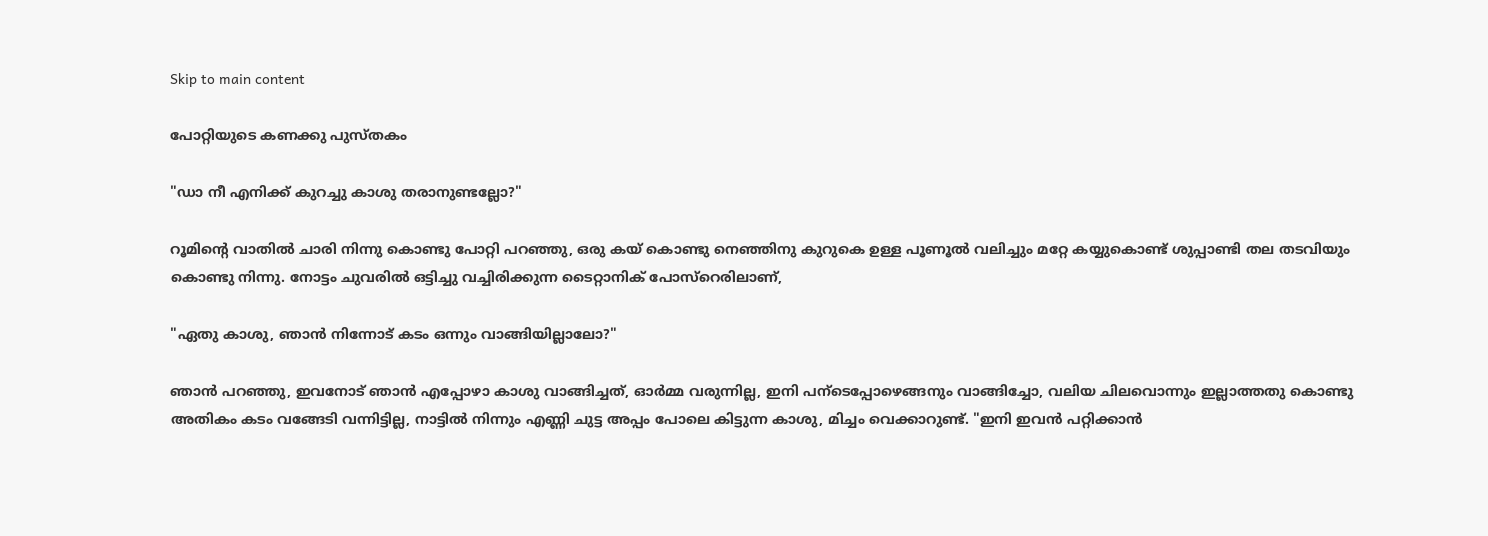Skip to main content

പോറ്റിയുടെ കണക്കു പുസ്തകം

"ഡാ നീ എനിക്ക് കുറച്ചു കാശു തരാനുണ്ടല്ലോ?"

റൂമിന്റെ വാതില്‍ ചാരി നിന്നു കൊണ്ടു പോറ്റി പറഞ്ഞു, ഒരു കയ്‌ കൊണ്ടു നെഞ്ഞിനു കുറുകെ ഉള്ള പൂണൂല്‍ വലിച്ചും മറ്റേ കയ്യുകൊണ്ട് ശുപ്പാണ്ടി തല തടവിയും കൊണ്ടു നിന്നു. നോട്ടം ചുവരില്‍ ഒട്ടിച്ചു വച്ചിരിക്കുന്ന ടൈറ്റാനിക് പോസ്റെരിലാണ്,

"ഏതു കാശു, ഞാന്‍ നിന്നോട് കടം ഒന്നും വാങ്ങിയില്ലാലോ?"

ഞാന്‍ പറഞ്ഞു, ഇവനോട് ഞാന്‍ എപ്പോഴാ കാശു വാങ്ങിച്ചത്, ഓര്‍മ്മ വരുന്നില്ല, ഇനി പന്ടെപ്പോഴെങ്ങനും വാങ്ങിച്ചോ, വലിയ ചിലവൊന്നും ഇല്ലാത്തതു കൊണ്ടു അതികം കടം വങ്ങേടി വന്നിട്ടില്ല, നാട്ടില്‍ നിന്നും എണ്ണി ചുട്ട അപ്പം പോലെ കിട്ടുന്ന കാശു, മിച്ചം വെക്കാറുണ്ട്. "ഇനി ഇവന്‍ പറ്റിക്കാന്‍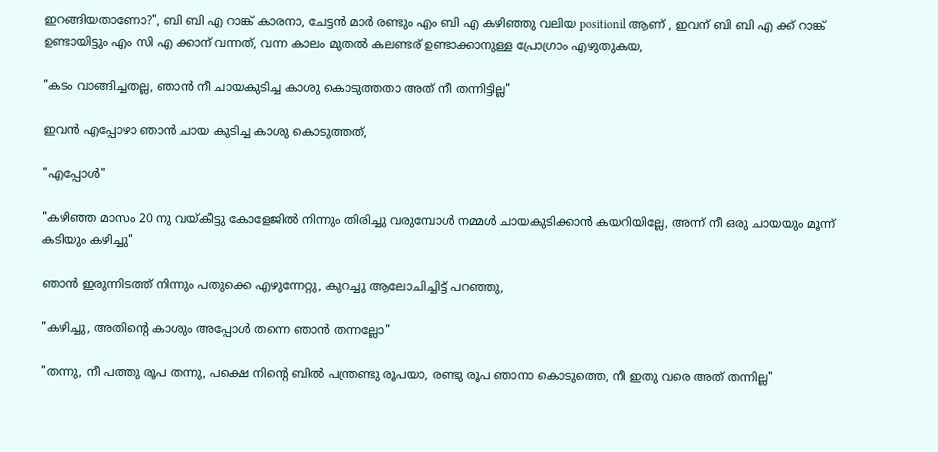ഇറങ്ങിയതാണോ?", ബി ബി എ റാങ്ക് കാരനാ, ചേട്ടന്‍ മാര്‍ രണ്ടും എം ബി എ കഴിഞ്ഞു വലിയ positionil ആണ് , ഇവന് ബി ബി എ ക്ക് റാങ്ക് ഉണ്ടായിട്ടും എം സി എ ക്കാന് വന്നത്, വന്ന കാലം മുതല്‍ കലണ്ടര് ഉണ്ടാക്കാനുള്ള പ്രോഗ്രാം എഴുതുകയ,

"കടം വാങ്ങിച്ചതല്ല, ഞാന്‍ നീ ചായകുടിച്ച കാശു കൊടുത്തതാ അത് നീ തന്നിട്ടില്ല"

ഇവന്‍ എപ്പോഴാ ഞാന്‍ ചായ കുടിച്ച കാശു കൊടുത്തത്,

"എപ്പോള്‍"

"കഴിഞ്ഞ മാസം 20 നു വയ്കീട്ടു കോളേജില്‍ നിന്നും തിരിച്ചു വരുമ്പോള്‍ നമ്മള്‍ ചായകുടിക്കാന്‍ കയറിയില്ലേ, അന്ന് നീ ഒരു ചായയും മൂന്ന് കടിയും കഴിച്ചു"

ഞാന്‍ ഇരുന്നിടത്ത് നിന്നും പതുക്കെ എഴുന്നേറ്റു, കുറച്ചു ആലോചിച്ചിട്ട് പറഞ്ഞു,

"കഴിച്ചു, അതിന്റെ കാശും അപ്പോള്‍ തന്നെ ഞാന്‍ തന്നല്ലോ"

"തന്നു, നീ പത്തു രൂപ തന്നു, പക്ഷെ നിന്റെ ബില്‍ പന്ത്രണ്ടു രൂപയാ, രണ്ടു രൂപ ഞാനാ കൊടുത്തെ, നീ ഇതു വരെ അത് തന്നില്ല"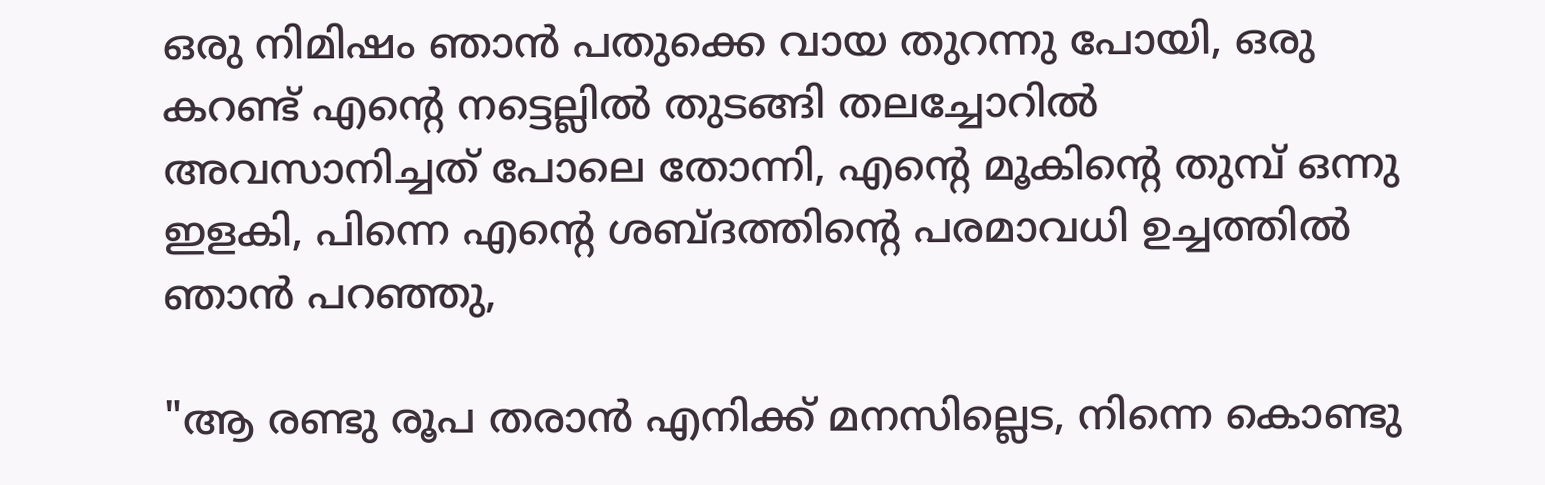ഒരു നിമിഷം ഞാന്‍ പതുക്കെ വായ തുറന്നു പോയി, ഒരു കറണ്ട് എന്റെ നട്ടെല്ലില്‍ തുടങ്ങി തലച്ചോറില്‍ അവസാനിച്ചത് പോലെ തോന്നി, എന്റെ മൂകിന്റെ തുമ്പ് ഒന്നു ഇളകി, പിന്നെ എന്റെ ശബ്ദത്തിന്റെ പരമാവധി ഉച്ചത്തില്‍ ഞാന്‍ പറഞ്ഞു,

"ആ രണ്ടു രൂപ തരാന്‍ എനിക്ക് മനസില്ലെട, നിന്നെ കൊണ്ടു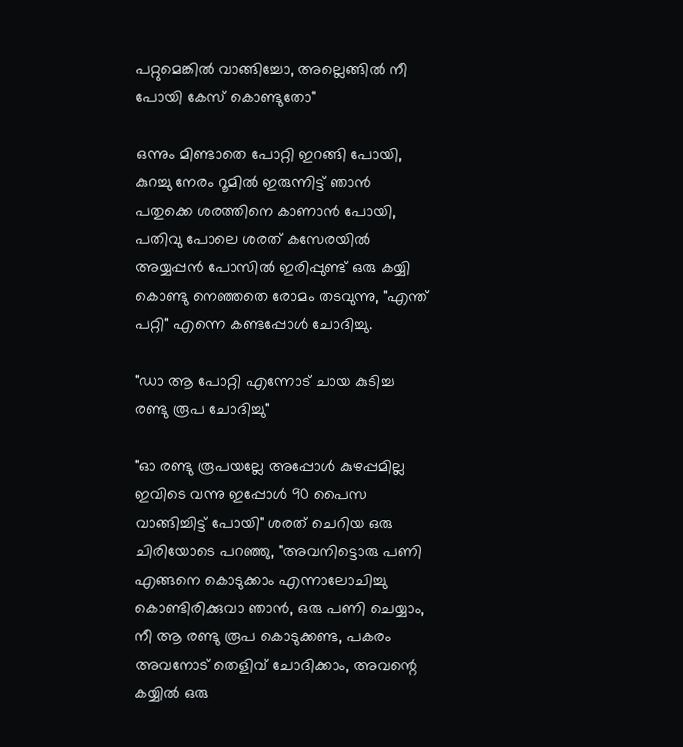പറ്റുമെങ്കില്‍ വാങ്ങിച്ചോ, അല്ലെങ്ങില്‍ നീ പോയി കേസ് കൊണ്ടുതോ"

ഒന്നും മിണ്ടാതെ പോറ്റി ഇറങ്ങി പോയി, കുറച്ചു നേരം റൂമില്‍ ഇരുന്നിട്ട് ഞാന്‍ പതുക്കെ ശരത്തിനെ കാണാന്‍ പോയി, പതിവു പോലെ ശരത് കസേരയില്‍ അയ്യപ്പന്‍ പോസില്‍ ഇരിപ്പുണ്ട് ഒരു കയ്യി കൊണ്ടു നെഞ്ഞതെ രോമം തടവുന്നു, "എന്ത് പറ്റി" എന്നെ കണ്ടപ്പോള്‍ ചോദിച്ചു.

"ഡാ ആ പോറ്റി എന്നോട് ചായ കുടിച്ച രണ്ടു രൂപ ചോദിച്ചു"

"ഓ രണ്ടു രൂപയല്ലേ അപ്പോള്‍ കുഴപ്പമില്ല ഇവിടെ വന്നു ഇപ്പോള്‍ 90 പൈസ വാങ്ങിച്ചിട്ട് പോയി" ശരത് ചെറിയ ഒരു ചിരിയോടെ പറഞ്ഞു, "അവനിട്ടൊരു പണി എങ്ങനെ കൊടുക്കാം എന്നാലോചിച്ചു കൊണ്ടിരിക്കുവാ ഞാന്‍, ഒരു പണി ചെയ്യാം, നീ ആ രണ്ടു രൂപ കൊടുക്കണ്ട, പകരം അവനോട് തെളിവ് ചോദിക്കാം, അവന്റെ കയ്യില്‍ ഒരു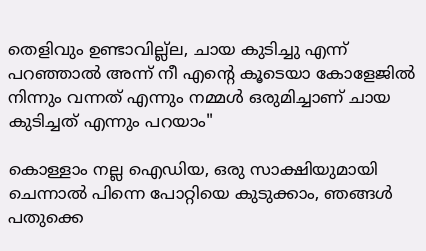തെളിവും ഉണ്ടാവില്ല്ല, ചായ കുടിച്ചു എന്ന് പറഞ്ഞാല്‍ അന്ന് നീ എന്റെ കൂടെയാ കോളേജില്‍ നിന്നും വന്നത് എന്നും നമ്മള്‍ ഒരുമിച്ചാണ് ചായ കുടിച്ചത് എന്നും പറയാം"

കൊള്ളാം നല്ല ഐഡിയ, ഒരു സാക്ഷിയുമായി ചെന്നാല്‍ പിന്നെ പോറ്റിയെ കുടുക്കാം, ഞങ്ങള്‍ പതുക്കെ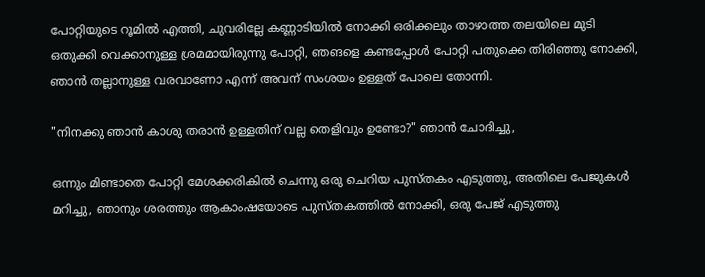പോറ്റിയുടെ റൂമില്‍ എത്തി, ചുവരില്ലേ കണ്ണാടിയില്‍ നോക്കി ഒരിക്കലും താഴാത്ത തലയിലെ മുടി ഒതുക്കി വെക്കാനുള്ള ശ്രമമായിരുന്നു പോറ്റി, ഞങളെ കണ്ടപ്പോള്‍ പോറ്റി പതുക്കെ തിരിഞ്ഞു നോക്കി, ഞാന്‍ തല്ലാനുള്ള വരവാണോ എന്ന് അവന് സംശയം ഉള്ളത് പോലെ തോന്നി.

"നിനക്കു ഞാന്‍ കാശു തരാന്‍ ഉള്ളതിന് വല്ല തെളിവും ഉണ്ടോ?" ഞാന്‍ ചോദിച്ചു,

ഒന്നും മിണ്ടാതെ പോറ്റി മേശക്കരികില്‍ ചെന്നു ഒരു ചെറിയ പുസ്തകം എടുത്തു, അതിലെ പേജുകള്‍ മറിച്ചു, ഞാനും ശരത്തും ആകാംഷയോടെ പുസ്തകത്തില്‍ നോക്കി, ഒരു പേജ് എടുത്തു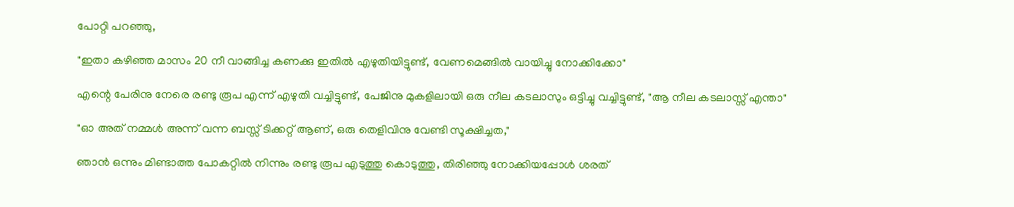പോറ്റി പറഞ്ഞു,

"ഇതാ കഴിഞ്ഞ മാസം 20 നീ വാങ്ങിച്ച കണക്കു ഇതില്‍ എഴുതിയിട്ടുണ്ട്, വേണമെങ്ങില്‍ വായിച്ചു നോക്കിക്കോ"

എന്റെ പേരിനു നേരെ രണ്ടു രൂപ എന്ന് എഴുതി വച്ചിട്ടുണ്ട്, പേജിനു മുകളിലായി ഒരു നീല കടലാസും ഒട്ടിച്ചു വച്ചിട്ടുണ്ട്, "ആ നീല കടലാസ്സ്‌ എന്താ"

"ഓ അത് നമ്മള്‍ അന്ന് വന്ന ബസ്സ് ടിക്കറ്റ് ആണ്, ഒരു തെളിവിനു വേണ്ടി സൂക്ഷിച്ചത,"

ഞാന്‍ ഒന്നും മിണ്ടാത്ത പോകറ്റില്‍ നിന്നും രണ്ടു രൂപ എടുത്തു കൊടുത്തു, തിരിഞ്ഞു നോക്കിയപ്പോള്‍ ശരത്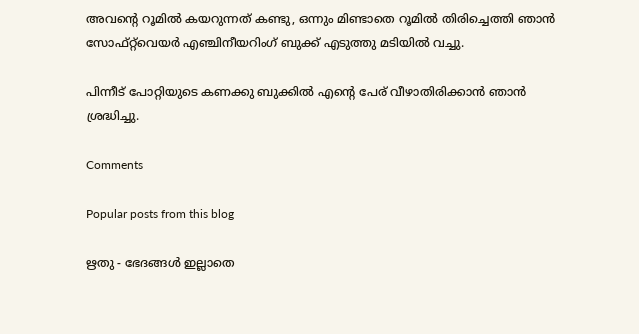അവന്റെ റൂമില്‍ കയറുന്നത് കണ്ടു, ഒന്നും മിണ്ടാതെ റൂമില്‍ തിരിച്ചെത്തി ഞാന്‍ സോഫ്റ്റ്‌വെയര്‍ എഞ്ചിനീയറിംഗ് ബുക്ക് എടുത്തു മടിയില്‍ വച്ചു.

പിന്നീട് പോറ്റിയുടെ കണക്കു ബുക്കില്‍ എന്റെ പേര് വീഴാതിരിക്കാന്‍ ഞാന്‍ ശ്രദ്ധിച്ചു.

Comments

Popular posts from this blog

ഋതു - ഭേദങ്ങള്‍ ഇല്ലാതെ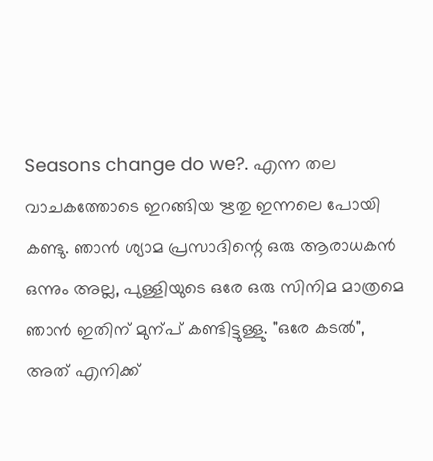Seasons change do we?. എന്ന തല വാചകത്തോടെ ഇറങ്ങിയ ഋതു ഇന്നലെ പോയി കണ്ടു. ഞാന്‍ ശ്യാമ പ്രസാദിന്റെ ഒരു ആരാധകന്‍ ഒന്നും അല്ല, പുള്ളിയുടെ ഒരേ ഒരു സിനിമ മാത്രമെ ഞാന്‍ ഇതിന് മുന്പ് കണ്ടിട്ടുള്ളു. "ഒരേ കടല്‍", അത് എനിക്ക്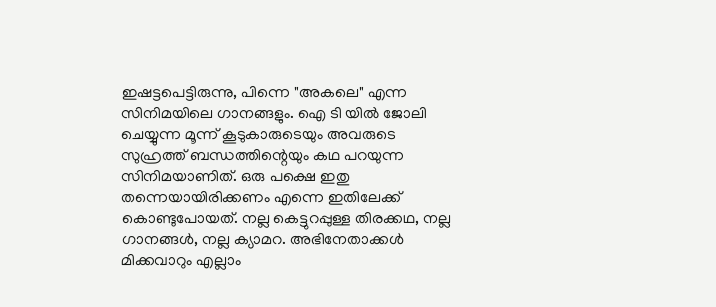ഇഷട്ടപെട്ടിരുന്നു, പിന്നെ "അകലെ" എന്ന സിനിമയിലെ ഗാനങ്ങളും. ഐ ടി യില്‍ ജോലി ചെയ്യുന്ന മൂന്ന് കൂടുകാരുടെയും അവരുടെ സുഹ്രത്ത്‌ ബന്ധത്തിന്റെയും കഥ പറയുന്ന സിനിമയാണിത്. ഒരു പക്ഷെ ഇതു തന്നെയായിരിക്കണം എന്നെ ഇതിലേക്ക് കൊണ്ടുപോയത്. നല്ല കെട്ടുറപ്പുള്ള തിരക്കഥ, നല്ല ഗാനങ്ങള്‍, നല്ല ക്യാമറ. അഭിനേതാക്കള്‍ മിക്കവാറും എല്ലാം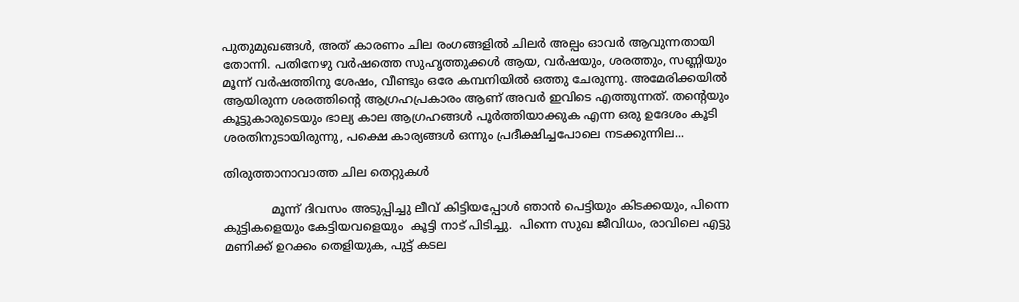പുതുമുഖങ്ങള്‍, അത് കാരണം ചില രംഗങ്ങളില്‍ ചിലര്‍ അല്പം ഓവര്‍ ആവുന്നതായി തോന്നി. പതിനേഴു വര്‍ഷത്തെ സുഹൃത്തുക്കള്‍ ആയ, വര്‍ഷയും, ശരത്തും, സണ്ണിയും മൂന്ന് വര്‍ഷത്തിനു ശേഷം, വീണ്ടും ഒരേ കമ്പനിയില്‍ ഒത്തു ചേരുന്നു. അമേരിക്കയില്‍ ആയിരുന്ന ശരത്തിന്റെ ആഗ്രഹപ്രകാരം ആണ് അവര്‍ ഇവിടെ എത്തുന്നത്‌. തന്റെയും കൂട്ടുകാരുടെയും ഭാല്യ കാല ആഗ്രഹങ്ങള്‍ പൂര്‍ത്തിയാക്കുക എന്ന ഒരു ഉദേശം കൂടി ശരതിനുടായിരുന്നു, പക്ഷെ കാര്യങ്ങള്‍ ഒന്നും പ്രദീക്ഷിച്ചപോലെ നടക്കുന്നില...

തിരുത്താനാവാത്ത ചില തെറ്റുകൾ

             മൂന്ന് ദിവസം അടുപ്പിച്ചു ലീവ് കിട്ടിയപ്പോൾ ഞാൻ പെട്ടിയും കിടക്കയും, പിന്നെ കുട്ടികളെയും കേട്ടിയവളെയും  കൂട്ടി നാട് പിടിച്ചു.  പിന്നെ സുഖ ജീവിധം, രാവിലെ എട്ടു മണിക്ക് ഉറക്കം തെളിയുക, പുട്ട് കടല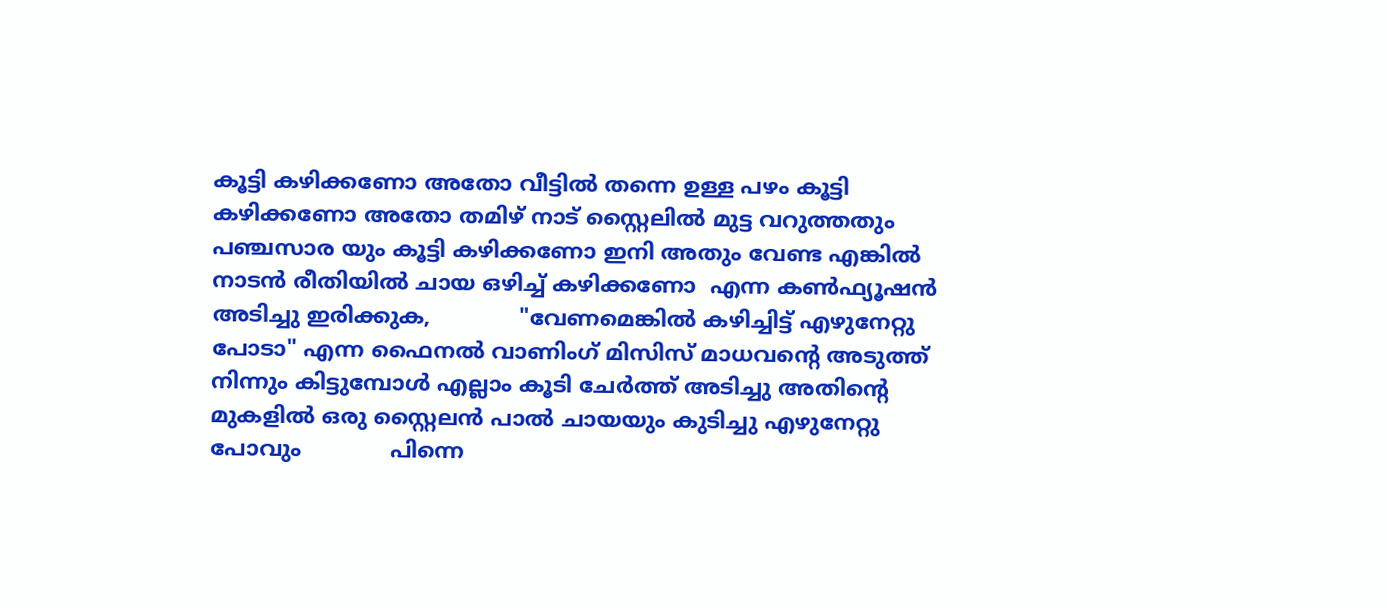കൂട്ടി കഴിക്കണോ അതോ വീട്ടിൽ തന്നെ ഉള്ള പഴം കൂട്ടി കഴിക്കണോ അതോ തമിഴ് നാട് സ്റ്റൈലിൽ മുട്ട വറുത്തതും പഞ്ചസാര യും കൂട്ടി കഴിക്കണോ ഇനി അതും വേണ്ട എങ്കിൽ നാടൻ രീതിയിൽ ചായ ഒഴിച്ച് കഴിക്കണോ  എന്ന കണ്‍ഫ്യൂഷൻ അടിച്ചു ഇരിക്കുക,             "വേണമെങ്കിൽ കഴിച്ചിട്ട് എഴുനേറ്റു പോടാ" എന്ന ഫൈനൽ വാണിംഗ് മിസിസ് മാധവന്റെ അടുത്ത് നിന്നും കിട്ടുമ്പോൾ എല്ലാം കൂടി ചേർത്ത് അടിച്ചു അതിന്റെ മുകളിൽ ഒരു സ്റ്റൈലൻ പാൽ ചായയും കുടിച്ചു എഴുനേറ്റു പോവും             പിന്നെ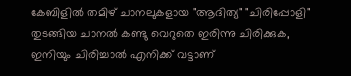കേബിളിൽ തമിഴ് ചാനലുകളായ "ആദിത്യ" "ചിരിപ്പോളി" തുടങ്ങിയ ചാനൽ കണ്ടു വെറുതെ ഇരിന്നു ചിരിക്കുക, ഇനിയും ചിരിച്ചാൽ എനിക്ക് വട്ടാണ്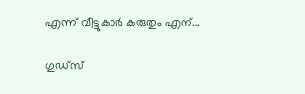എന്ന് വീട്ടുകാർ കരുതും എന്...

ഗുഡ്സ്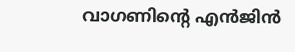വാഗണിന്റെ എൻജിൻ